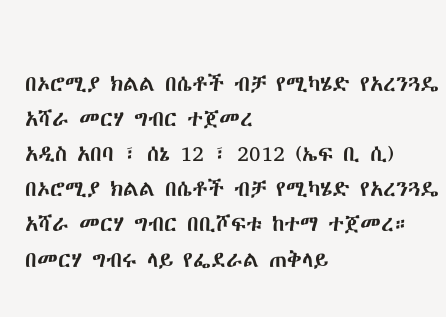በኦሮሚያ ክልል በሴቶች ብቻ የሚካሄድ የአረንጓዴ አሻራ መርሃ ግብር ተጀመረ
አዲስ አበባ ፣ ሰኔ 12 ፣ 2012 (ኤፍ ቢ ሲ) በኦሮሚያ ክልል በሴቶች ብቻ የሚካሄድ የአረንጓዴ አሻራ መርሃ ግብር በቢሾፍቱ ከተማ ተጀመረ።
በመርሃ ግብሩ ላይ የፌደራል ጠቅላይ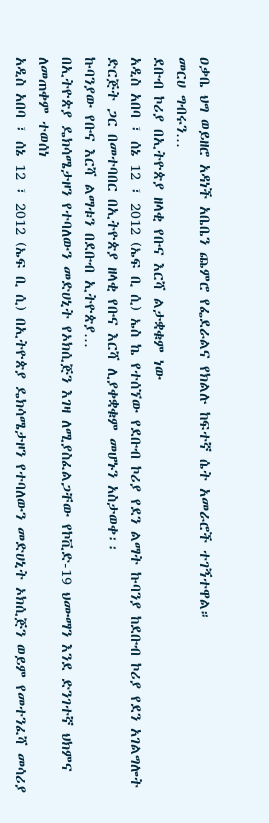ዐቃቤ ህግ ወይዘሮ አዳነች አቤቤን ጨምሮ የፌደራልና የክልሉ ከፍተኛ ሴት አመራሮች ተገኝተዋል።
መርሀ ግብሩን…
ደቡብ ኮሪያ በኢትዮጵያ ዘላቂ የቡና እርሻ ልታቋቁም ነው
አዲስ አበባ ፣ ሰኔ 12 ፣ 2012 (ኤፍ ቢ ሲ) ኤስ ኬ የተሰኘው የደቡብ ኮሪያ የደን ልማት ኩባንያ ከደቡብ ኮሪያ የደን አገልግሎት ድርጅት ጋር በመተባበር በኢትዮጵያ ዘላቂ የቡና እርሻ ሊያቀቋቁም መሆኑን አስታወቀ፡፡
ኩባንያው የቡና እርሻ ልማቱን በደቡብ ኢትዮጵያ…
በኢትዮጵያ ዴክሳሜታዞን የተባለውን መድሀኒት የኦክሲጅን እገዛ ለሚያስፈልጋቸው የኮቪድ-19 ህሙማን እንደ ድንገተኛ ህክምና ለመጠቀም ተወሰነ
አዲስ አበባ ፣ ሰኔ 12 ፣ 2012 (ኤፍ ቢ ሲ) በኢትዮጵያ ዴክሳሜታዞን የተባለውን መድሀኒት ኦክሲጅን ወይም የመተንፈሻ መሳሪያ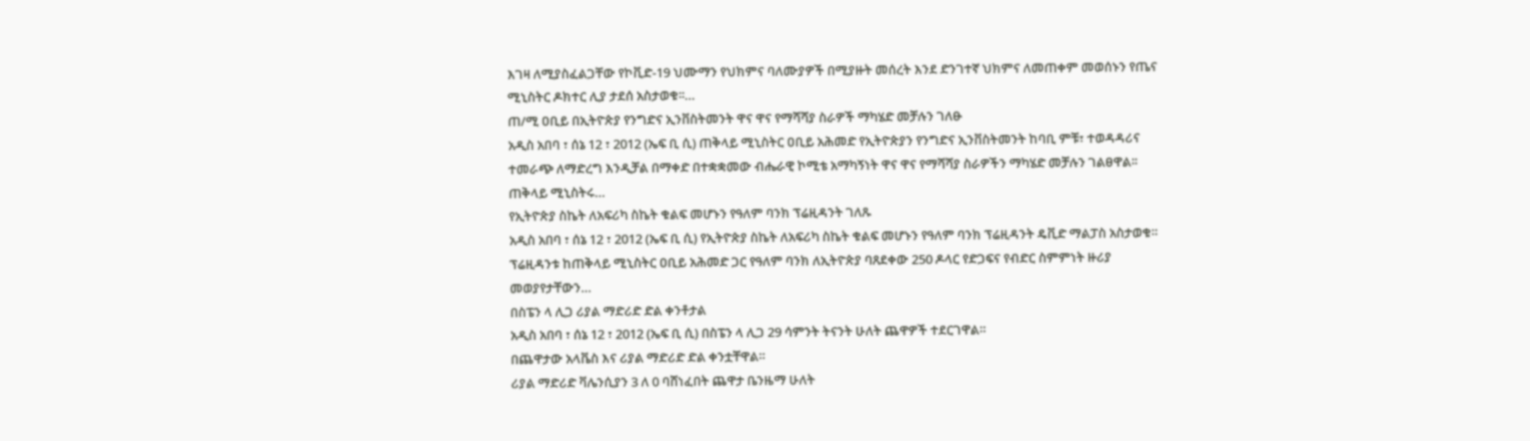እገዛ ለሚያስፈልጋቸው የኮቪድ-19 ህሙማን የህክምና ባለሙያዎች በሚያዙት መሰረት እንደ ድንገተኛ ህክምና ለመጠቀም መወሰኑን የጤና ሚኒስትር ዶክተር ሊያ ታደሰ አስታወቁ፡፡…
ጠ/ሚ ዐቢይ በኢትዮጵያ የንግድና ኢንቨስትመንት ዋና ዋና የማሻሻያ ስራዎች ማካሄድ መቻሉን ገለፁ
አዲስ አበባ ፣ ሰኔ 12 ፣ 2012 (ኤፍ ቢ ሲ) ጠቅላይ ሚኒስትር ዐቢይ አሕመድ የኢትዮጵያን የንግድና ኢንቨስትመንት ከባቢ ምቹ፣ ተወዳዳሪና ተመራጭ ለማድረግ እንዲቻል በማቀድ በተቋቋመው ብሔራዊ ኮሚቴ አማካኝነት ዋና ዋና የማሻሻያ ስራዎችን ማካሄድ መቻሉን ገልፀዋል፡፡
ጠቅላይ ሚኒስትሩ…
የኢትዮጵያ ስኬት ለአፍሪካ ስኬት ቁልፍ መሆኑን የዓለም ባንክ ፕሬዚዳንት ገለጹ
አዲስ አበባ ፣ ሰኔ 12 ፣ 2012 (ኤፍ ቢ ሲ) የኢትዮጵያ ስኬት ለአፍሪካ ስኬት ቁልፍ መሆኑን የዓለም ባንክ ፕሬዚዳንት ዴቪድ ማልፓስ አስታወቁ።
ፕሬዚዳንቱ ከጠቅላይ ሚኒስትር ዐቢይ አሕመድ ጋር የዓለም ባንክ ለኢትዮጵያ ባጸደቀው 250 ዶላር የድጋፍና የብድር ስምምነት ዙሪያ መወያየታቸውን…
በስፔን ላ ሊጋ ሪያል ማድሪድ ድል ቀንቶታል
አዲስ አበባ ፣ ሰኔ 12 ፣ 2012 (ኤፍ ቢ ሲ) በስፔን ላ ሊጋ 29 ሳምንት ትናንት ሁለት ጨዋዎች ተደርገዋል።
በጨዋታው አላቬስ እና ሪያል ማድሪድ ድል ቀንቷቸዋል።
ሪያል ማድሪድ ቫሌንሲያን 3 ለ 0 ባሸነፈበት ጨዋታ ቤንዜማ ሁለት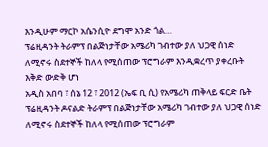እንዲሁም ማርኮ አሴንሲዮ ደግሞ አንድ ጎል…
ፕሬዚዳንት ትራምፕ በልጅነታቸው አሜሪካ ገብተው ያለ ህጋዊ ሰነድ ለሚኖሩ ስደተኞች ከለላ የሚሰጠው ፕሮግራም እንዲቋረጥ ያቀረቡት እቅድ ውድቅ ሆነ
አዲስ አበባ ፣ ሰኔ 12 ፣ 2012 (ኤፍ ቢ ሲ) የአሜሪካ ጠቅላይ ፍርድ ቤት ፕሬዚዳንት ዶናልድ ትራምፕ በልጅነታቸው አሜሪካ ገብተው ያለ ህጋዊ ሰነድ ለሚኖሩ ስደተኞች ከለላ የሚሰጠው ፕሮግራም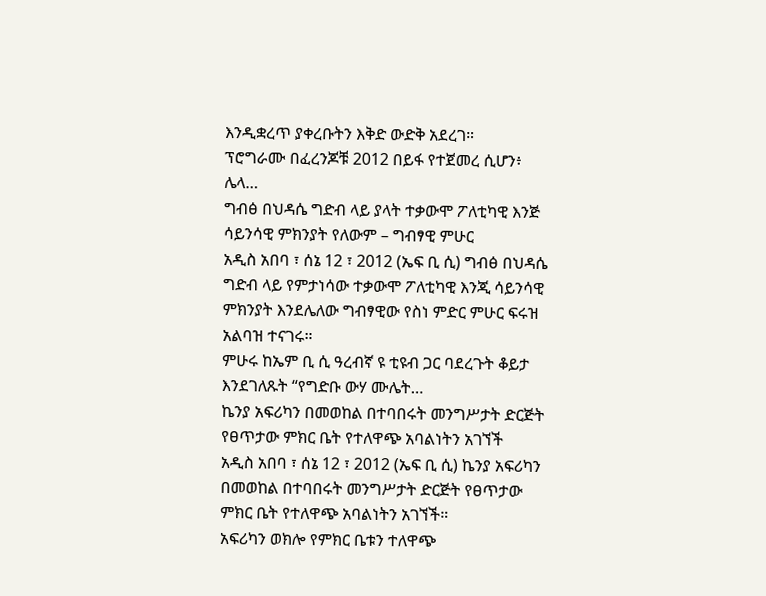እንዲቋረጥ ያቀረቡትን እቅድ ውድቅ አደረገ።
ፕሮግራሙ በፈረንጆቹ 2012 በይፋ የተጀመረ ሲሆን፥ ሌላ…
ግብፅ በህዳሴ ግድብ ላይ ያላት ተቃውሞ ፖለቲካዊ እንጅ ሳይንሳዊ ምክንያት የለውም – ግብፃዊ ምሁር
አዲስ አበባ ፣ ሰኔ 12 ፣ 2012 (ኤፍ ቢ ሲ) ግብፅ በህዳሴ ግድብ ላይ የምታነሳው ተቃውሞ ፖለቲካዊ እንጂ ሳይንሳዊ ምክንያት እንደሌለው ግብፃዊው የስነ ምድር ምሁር ፍሩዝ አልባዝ ተናገሩ።
ምሁሩ ከኤም ቢ ሲ ዓረብኛ ዩ ቲዩብ ጋር ባደረጉት ቆይታ እንደገለጹት “የግድቡ ውሃ ሙሌት…
ኬንያ አፍሪካን በመወከል በተባበሩት መንግሥታት ድርጅት የፀጥታው ምክር ቤት የተለዋጭ አባልነትን አገኘች
አዲስ አበባ ፣ ሰኔ 12 ፣ 2012 (ኤፍ ቢ ሲ) ኬንያ አፍሪካን በመወከል በተባበሩት መንግሥታት ድርጅት የፀጥታው ምክር ቤት የተለዋጭ አባልነትን አገኘች።
አፍሪካን ወክሎ የምክር ቤቱን ተለዋጭ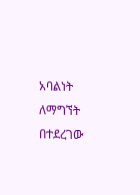አባልነት ለማግኘት በተደረገው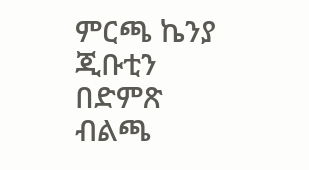ምርጫ ኬንያ ጂቡቲን በድምጽ ብልጫ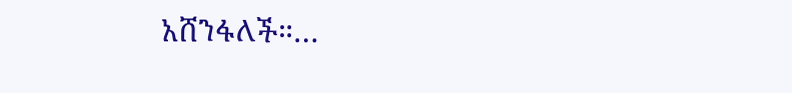አሸንፋለች።…